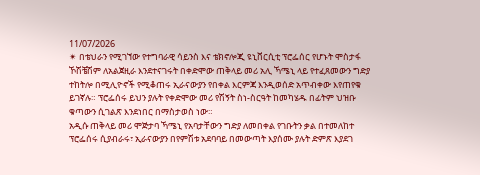11/07/2026
✴ በቴህራን የሚገኘው የተግባራዊ ሳይንስ እና ቴክኖሎጂ ዩኒቨርሲቲ ፕሮፌሰር የሆኑት ሞስታፋ ኾሽቼሽም ለአልጀዚራ እንደተናገሩት በቀድሞው ጠቅላይ መሪ አሊ ኻሜኒ ላይ የተፈጸመውን ግድያ ተከትሎ በሚሊዮኖች የሚቆጠሩ ኢራናውያን የበቀል እርምጃ እንዲወሰድ አጥብቀው እየጠየቁ ይገኛሉ። ፕሮፌሰሩ ይህን ያሉት የቀድሞው መሪ የሽኝት ስነ-ስርዓት ከመካሄዱ በፊትም ህዝቡ ቁጣውን ሲገልጽ እንደነበር በማስታወስ ነው።
አዲሱ ጠቅላይ መሪ ሞጅታባ ኻሜኒ የአባታቸውን ግድያ ለመበቀል የገቡትን ቃል በተመለከተ ፕሮፌሰሩ ሲያብራሩ፣ ኢራናውያን በየምሽቱ አደባባይ በመውጣት እያሰሙ ያሉት ድምጽ እያደገ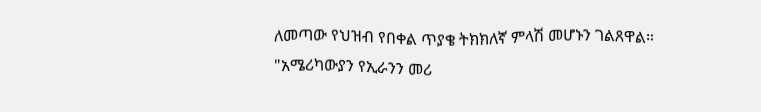ለመጣው የህዝብ የበቀል ጥያቄ ትክክለኛ ምላሽ መሆኑን ገልጸዋል።
"አሜሪካውያን የኢራንን መሪ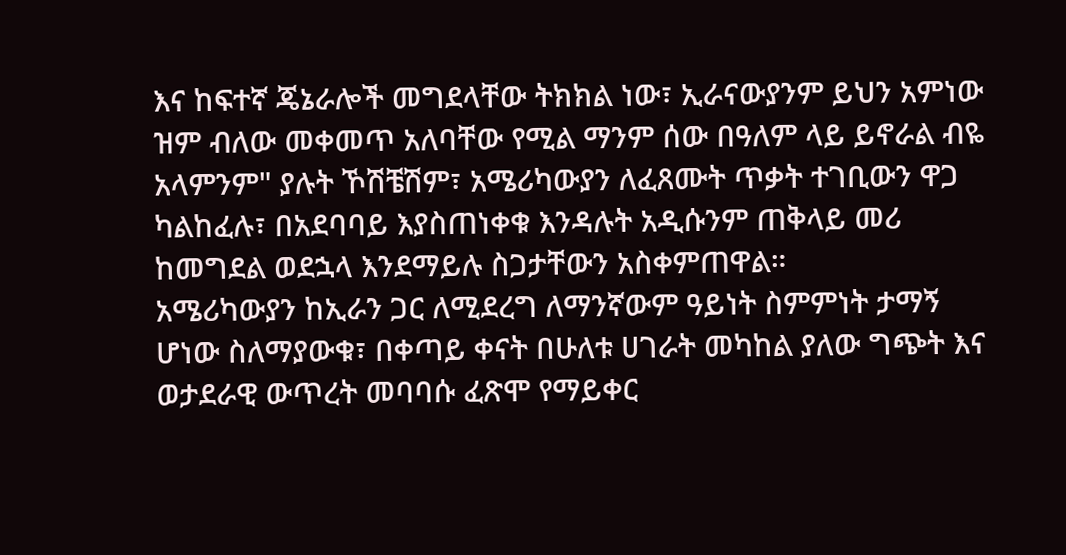እና ከፍተኛ ጄኔራሎች መግደላቸው ትክክል ነው፣ ኢራናውያንም ይህን አምነው ዝም ብለው መቀመጥ አለባቸው የሚል ማንም ሰው በዓለም ላይ ይኖራል ብዬ አላምንም" ያሉት ኾሽቼሽም፣ አሜሪካውያን ለፈጸሙት ጥቃት ተገቢውን ዋጋ ካልከፈሉ፣ በአደባባይ እያስጠነቀቁ እንዳሉት አዲሱንም ጠቅላይ መሪ ከመግደል ወደኋላ እንደማይሉ ስጋታቸውን አስቀምጠዋል።
አሜሪካውያን ከኢራን ጋር ለሚደረግ ለማንኛውም ዓይነት ስምምነት ታማኝ ሆነው ስለማያውቁ፣ በቀጣይ ቀናት በሁለቱ ሀገራት መካከል ያለው ግጭት እና ወታደራዊ ውጥረት መባባሱ ፈጽሞ የማይቀር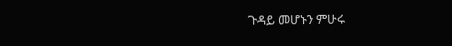ጉዳይ መሆኑን ምሁሩ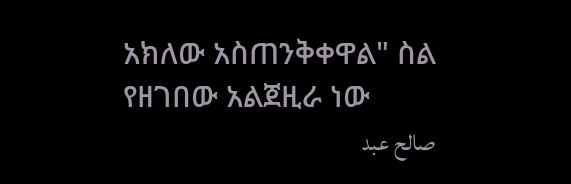አክለው አስጠንቅቀዋል" ስል የዘገበው አልጀዚራ ነው
صالح عبد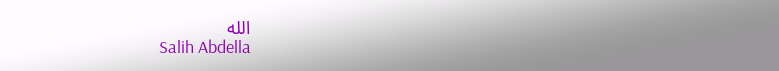الله
Salih Abdella